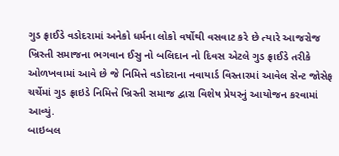ગુડ ફ્રાઈડે વડોદરામાં અનેકો ધર્મના લોકો વર્ષોથી વસવાટ કરે છે ત્યારે આજરોજ ખ્રિસ્તી સમાજના ભગવાન ઈસુ નો બલિદાન નો દિવસ એટલે ગુડ ફ્રાઈડે તરીકે ઓળખવામાં આવે છે જે નિમિત્તે વડોદરાના નવાયાર્ડ વિસ્તારમાં આવેલ સેન્ટ જોસેફ ચર્ચેમાં ગુડ ફ્રાઇડે નિમિત્તે ખ્રિસ્તી સમાજ દ્વારા વિશેષ પ્રેયરનું આયોજન કરવામાં આવ્યું.
બાઇબલ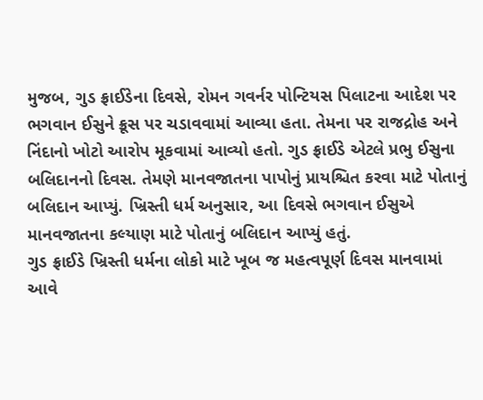મુજબ, ગુડ ફ્રાઈડેના દિવસે, રોમન ગવર્નર પોન્ટિયસ પિલાટના આદેશ પર ભગવાન ઈસુને ક્રૂસ પર ચડાવવામાં આવ્યા હતા. તેમના પર રાજદ્રોહ અને નિંદાનો ખોટો આરોપ મૂકવામાં આવ્યો હતો. ગુડ ફ્રાઈડે એટલે પ્રભુ ઈસુના બલિદાનનો દિવસ. તેમણે માનવજાતના પાપોનું પ્રાયશ્ચિત કરવા માટે પોતાનું બલિદાન આપ્યું. ખ્રિસ્તી ધર્મ અનુસાર, આ દિવસે ભગવાન ઈસુએ માનવજાતના કલ્યાણ માટે પોતાનું બલિદાન આપ્યું હતું.
ગુડ ફ્રાઈડે ખ્રિસ્તી ધર્મના લોકો માટે ખૂબ જ મહત્વપૂર્ણ દિવસ માનવામાં આવે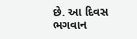છે. આ દિવસ ભગવાન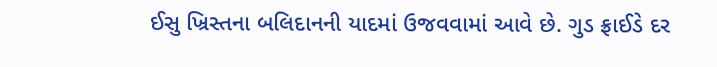ઈસુ ખ્રિસ્તના બલિદાનની યાદમાં ઉજવવામાં આવે છે. ગુડ ફ્રાઈડે દર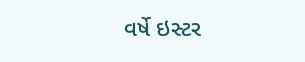વર્ષે ઇસ્ટર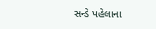સન્ડે પહેલાના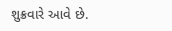શુક્રવારે આવે છે.